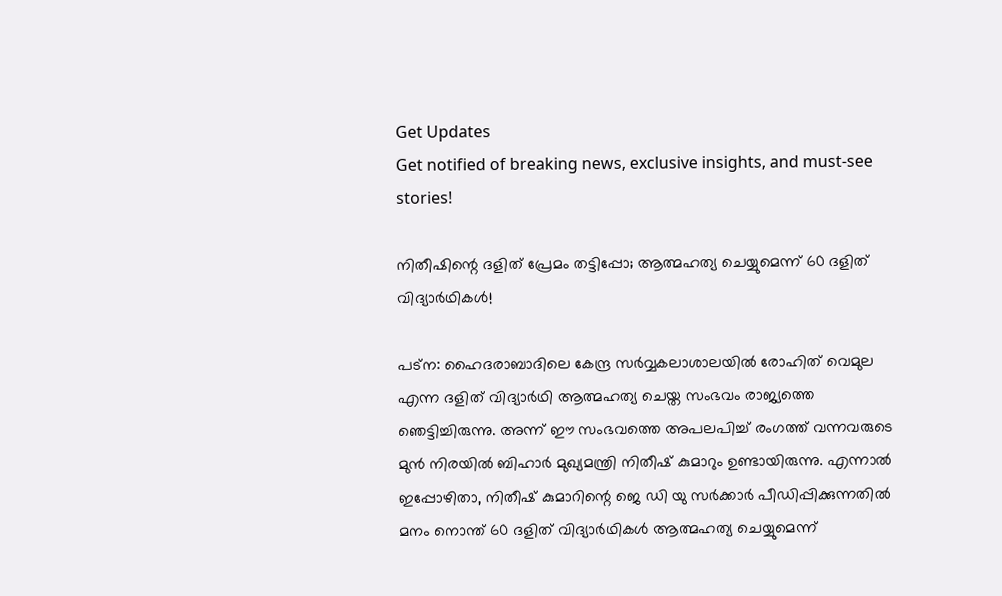Get Updates
Get notified of breaking news, exclusive insights, and must-see stories!

നിതീഷിന്റെ ദളിത് പ്രേമം തട്ടിപ്പോ; ആത്മഹത്യ ചെയ്യുമെന്ന് 60 ദളിത് വിദ്യാര്‍ഥികള്‍!

പട്‌ന: ഹൈദരാബാദിലെ കേന്ദ്ര സര്‍വ്വകലാശാലയില്‍ രോഹിത് വെമുല എന്ന ദളിത് വിദ്യാര്‍ഥി ആത്മഹത്യ ചെയ്ത സംഭവം രാജ്യത്തെ ഞെട്ടിച്ചിരുന്നു. അന്ന് ഈ സംഭവത്തെ അപലപിച്ച് രംഗത്ത് വന്നവരുടെ മുന്‍ നിരയില്‍ ബിഹാര്‍ മുഖ്യമന്ത്രി നിതീഷ് കുമാറും ഉണ്ടായിരുന്നു. എന്നാല്‍ ഇപ്പോഴിതാ, നിതീഷ് കുമാറിന്റെ ജെ ഡി യു സര്‍ക്കാര്‍ പീഡിപ്പിക്കുന്നതില്‍ മനം നൊന്ത് 60 ദളിത് വിദ്യാര്‍ഥികള്‍ ആത്മഹത്യ ചെയ്യുമെന്ന്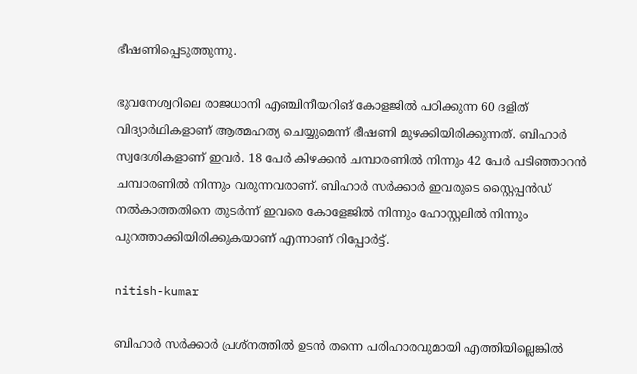ഭീഷണിപ്പെടുത്തുന്നു.

ഭുവനേശ്വറിലെ രാജധാനി എഞ്ചിനീയറിങ് കോളജില്‍ പഠിക്കുന്ന 60 ദളിത് വിദ്യാര്‍ഥികളാണ് ആത്മഹത്യ ചെയ്യുമെന്ന് ഭീഷണി മുഴക്കിയിരിക്കുന്നത്. ബിഹാര്‍ സ്വദേശികളാണ് ഇവര്‍. 18 പേര്‍ കിഴക്കന്‍ ചമ്പാരണില്‍ നിന്നും 42 പേര്‍ പടിഞ്ഞാറന്‍ ചമ്പാരണില്‍ നിന്നും വരുന്നവരാണ്. ബിഹാര്‍ സര്‍ക്കാര്‍ ഇവരുടെ സ്റ്റൈപ്പന്‍ഡ് നല്‍കാത്തതിനെ തുടര്‍ന്ന് ഇവരെ കോളേജില്‍ നിന്നും ഹോസ്റ്റലില്‍ നിന്നും പുറത്താക്കിയിരിക്കുകയാണ് എന്നാണ് റിപ്പോര്‍ട്ട്.

nitish-kumar

ബിഹാര്‍ സര്‍ക്കാര്‍ പ്രശ്‌നത്തില്‍ ഉടന്‍ തന്നെ പരിഹാരവുമായി എത്തിയില്ലെങ്കില്‍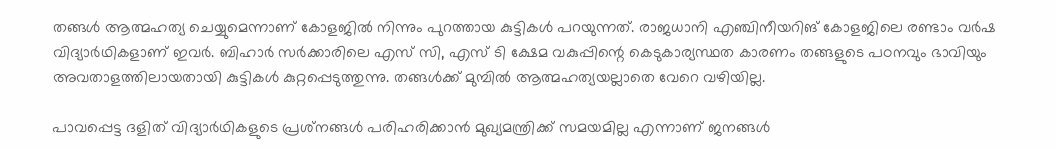തങ്ങള്‍ ആത്മഹത്യ ചെയ്യുമെന്നാണ് കോളജില്‍ നിന്നും പുറത്തായ കുട്ടികള്‍ പറയുന്നത്. രാജധാനി എഞ്ചിനീയറിങ് കോളജിലെ രണ്ടാം വര്‍ഷ വിദ്യാര്‍ഥികളാണ് ഇവര്‍. ബിഹാര്‍ സര്‍ക്കാരിലെ എസ് സി, എസ് ടി ക്ഷേമ വകുപ്പിന്റെ കെടുകാര്യസ്ഥത കാരണം തങ്ങളുടെ പഠനവും ഭാവിയും അവതാളത്തിലായതായി കുട്ടികള്‍ കുറ്റപ്പെടുത്തുന്നു. തങ്ങള്‍ക്ക് മുമ്പില്‍ ആത്മഹത്യയല്ലാതെ വേറെ വഴിയില്ല.

പാവപ്പെട്ട ദളിത് വിദ്യാര്‍ഥികളുടെ പ്രശ്‌നങ്ങള്‍ പരിഹരിക്കാന്‍ മുഖ്യമന്ത്രിക്ക് സമയമില്ല എന്നാണ് ജനങ്ങള്‍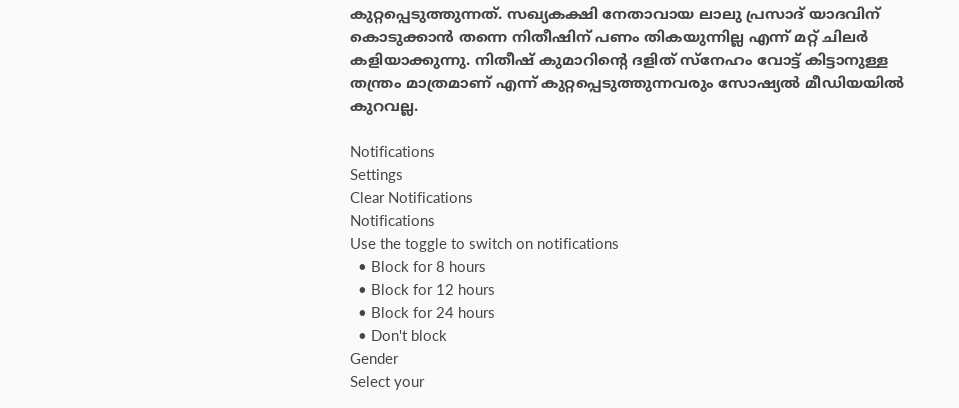കുറ്റപ്പെടുത്തുന്നത്. സഖ്യകക്ഷി നേതാവായ ലാലു പ്രസാദ് യാദവിന് കൊടുക്കാന്‍ തന്നെ നിതീഷിന് പണം തികയുന്നില്ല എന്ന് മറ്റ് ചിലര്‍ കളിയാക്കുന്നു. നിതീഷ് കുമാറിന്റെ ദളിത് സ്‌നേഹം വോട്ട് കിട്ടാനുള്ള തന്ത്രം മാത്രമാണ് എന്ന് കുറ്റപ്പെടുത്തുന്നവരും സോഷ്യല്‍ മീഡിയയില്‍ കുറവല്ല.

Notifications
Settings
Clear Notifications
Notifications
Use the toggle to switch on notifications
  • Block for 8 hours
  • Block for 12 hours
  • Block for 24 hours
  • Don't block
Gender
Select your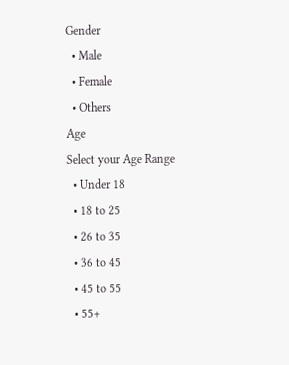Gender
  • Male
  • Female
  • Others
Age
Select your Age Range
  • Under 18
  • 18 to 25
  • 26 to 35
  • 36 to 45
  • 45 to 55
  • 55+